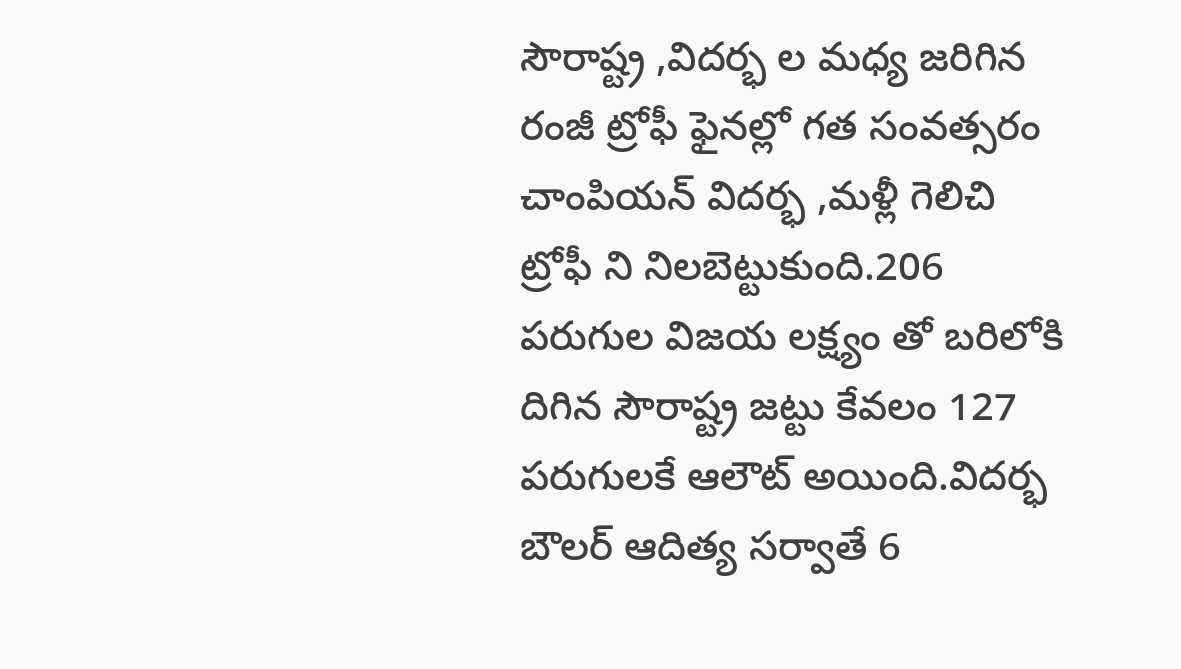సౌరాష్ట్ర ,విదర్భ ల మధ్య జరిగిన రంజీ ట్రోఫీ ఫైనల్లో గత సంవత్సరం చాంపియన్ విదర్భ ,మళ్లీ గెలిచి ట్రోఫీ ని నిలబెట్టుకుంది.206 పరుగుల విజయ లక్ష్యం తో బరిలోకి దిగిన సౌరాష్ట్ర జట్టు కేవలం 127 పరుగులకే ఆలౌట్ అయింది.విదర్భ బౌలర్ ఆదిత్య సర్వాతే 6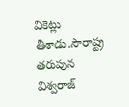వికెట్లు తీశాడు.సౌరాష్ట్ర తరుపున విశ్వరాజ్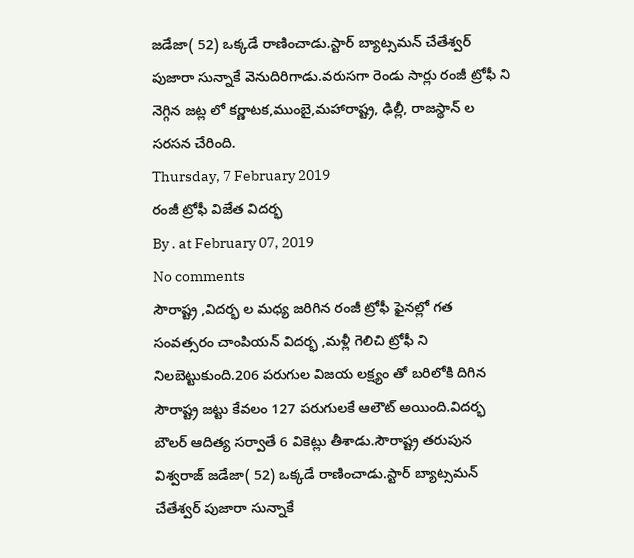జడేజా( 52) ఒక్కడే రాణించాడు.స్టార్ బ్యాట్సమన్ చేతేశ్వర్ పుజారా సున్నాకే వెనుదిరిగాడు.వరుసగా రెండు సార్లు రంజీ ట్రోఫీ ని నెగ్గిన జట్ల లో కర్ణాటక,ముంబై,మహారాష్ట్ర, ఢిల్లీ, రాజస్థాన్ ల సరసన చేరింది.
Thursday, 7 February 2019
రంజీ ట్రోఫీ విజేత విదర్భ
By . at February 07, 2019
No comments
సౌరాష్ట్ర ,విదర్భ ల మధ్య జరిగిన రంజీ ట్రోఫీ ఫైనల్లో గత సంవత్సరం చాంపియన్ విదర్భ ,మళ్లీ గెలిచి ట్రోఫీ ని నిలబెట్టుకుంది.206 పరుగుల విజయ లక్ష్యం తో బరిలోకి దిగిన సౌరాష్ట్ర జట్టు కేవలం 127 పరుగులకే ఆలౌట్ అయింది.విదర్భ బౌలర్ ఆదిత్య సర్వాతే 6 వికెట్లు తీశాడు.సౌరాష్ట్ర తరుపున విశ్వరాజ్ జడేజా( 52) ఒక్కడే రాణించాడు.స్టార్ బ్యాట్సమన్ చేతేశ్వర్ పుజారా సున్నాకే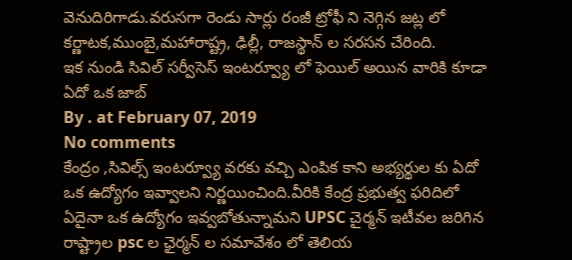వెనుదిరిగాడు.వరుసగా రెండు సార్లు రంజీ ట్రోఫీ ని నెగ్గిన జట్ల లో కర్ణాటక,ముంబై,మహారాష్ట్ర, ఢిల్లీ, రాజస్థాన్ ల సరసన చేరింది.
ఇక నుండి సివిల్ సర్వీసెస్ ఇంటర్వ్యూ లో ఫెయిల్ అయిన వారికి కూడా ఏదో ఒక జాబ్
By . at February 07, 2019
No comments
కేంద్రం ,సివిల్స్ ఇంటర్వ్యూ వరకు వచ్చి ఎంపిక కాని అభ్యర్థుల కు ఏదో ఒక ఉద్యోగం ఇవ్వాలని నిర్ణయించింది.వీరికి కేంద్ర ప్రభుత్వ ఫరిదిలో ఏదైనా ఒక ఉద్యోగం ఇవ్వబోతున్నామని UPSC చైర్మన్ ఇటీవల జరిగిన రాష్ట్రాల psc ల ఛైర్మన్ ల సమావేశం లో తెలియ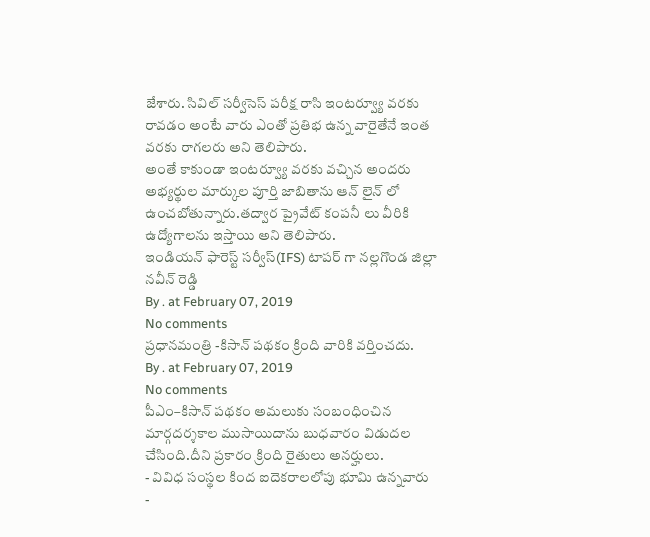జేశారు. సివిల్ సర్వీసెస్ పరీక్ష రాసి ఇంటర్వ్యూ వరకు రావడం అంటే వారు ఎంతో ప్రతిభ ఉన్న వారైతేనే ఇంత వరకు రాగలరు అని తెలిపారు.
అంతే కాకుండా ఇంటర్వ్యూ వరకు వచ్చిన అందరు అభ్యర్థుల మార్కుల పూర్తి జాబితాను ఆన్ లైన్ లో ఉంచబోతున్నారు.తద్వార ప్రైవేట్ కంపనీ లు వీరికి ఉద్యోగాలను ఇస్తాయి అని తెలిపారు.
ఇండియన్ ఫారెస్ట్ సర్వీస్(IFS) టాపర్ గా నల్లగొండ జిల్లా నవీన్ రెడ్డి
By . at February 07, 2019
No comments
ప్రధానమంత్రి -కిసాన్ పథకం క్రింది వారికి వర్తించదు.
By . at February 07, 2019
No comments
పీఎం–కిసాన్ పథకం అమలుకు సంబంధించిన మార్గదర్శకాల ముసాయిదాను బుధవారం విడుదల చేసింది.దీని ప్రకారం క్రింది రైతులు అనర్హులు.
- వివిధ సంస్థల కింద ఐదెకరాలలోపు భూమి ఉన్నవారు
-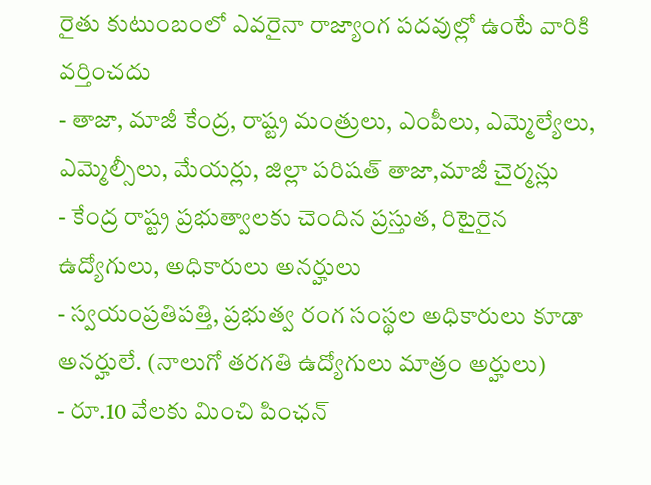రైతు కుటుంబంలో ఎవరైనా రాజ్యాంగ పదవుల్లో ఉంటే వారికి వర్తించదు
- తాజా, మాజీ కేంద్ర, రాష్ట్ర మంత్రులు, ఎంపీలు, ఎమ్మెల్యేలు, ఎమ్మెల్సీలు, మేయర్లు, జిల్లా పరిషత్ తాజా,మాజీ చైర్మన్లు
- కేంద్ర రాష్ట్ర ప్రభుత్వాలకు చెందిన ప్రస్తుత, రిటైరైన ఉద్యోగులు, అధికారులు అనర్హులు
- స్వయంప్రతిపత్తి, ప్రభుత్వ రంగ సంస్థల అధికారులు కూడా అనర్హులే. (నాలుగో తరగతి ఉద్యోగులు మాత్రం అర్హులు)
- రూ.10 వేలకు మించి పింఛన్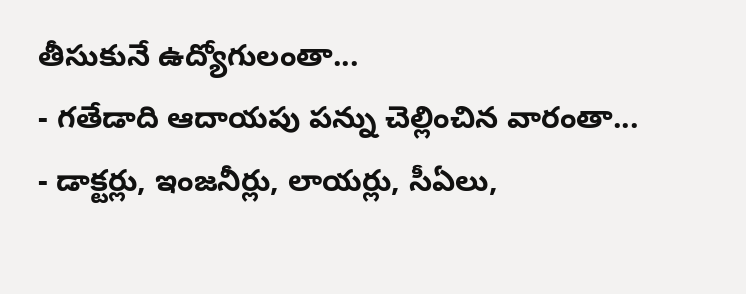తీసుకునే ఉద్యోగులంతా...
- గతేడాది ఆదాయపు పన్ను చెల్లించిన వారంతా...
- డాక్టర్లు, ఇంజనీర్లు, లాయర్లు, సీఏలు,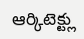ఆర్కిటెక్ట్లు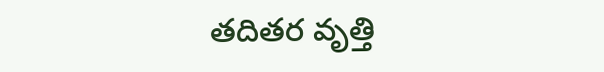తదితర వృత్తి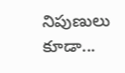నిపుణులు కూడా...